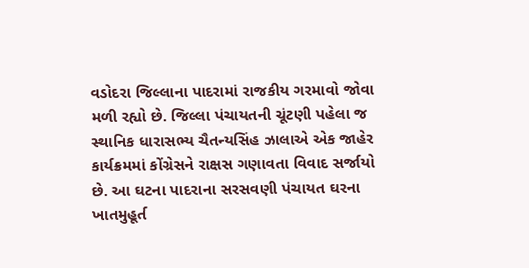વડોદરા જિલ્લાના પાદરામાં રાજકીય ગરમાવો જોવા મળી રહ્યો છે. જિલ્લા પંચાયતની ચૂંટણી પહેલા જ સ્થાનિક ધારાસભ્ય ચૈતન્યસિંહ ઝાલાએ એક જાહેર કાર્યક્રમમાં કોંગ્રેસને રાક્ષસ ગણાવતા વિવાદ સર્જાયો છે. આ ઘટના પાદરાના સરસવણી પંચાયત ઘરના ખાતમુહૂર્ત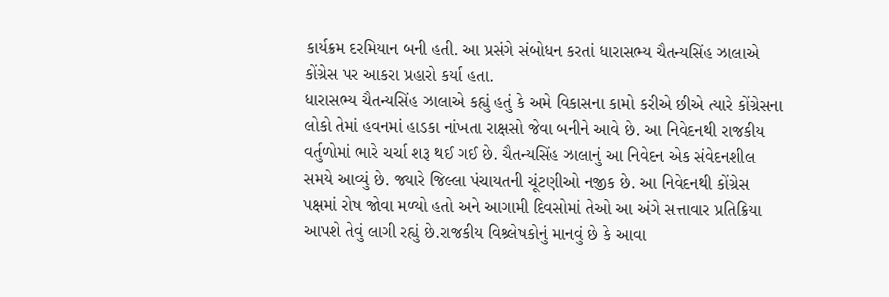કાર્યક્રમ દરમિયાન બની હતી. આ પ્રસંગે સંબોધન કરતાં ધારાસભ્ય ચૈતન્યસિંહ ઝાલાએ કોંગ્રેસ પર આકરા પ્રહારો કર્યા હતા.
ધારાસભ્ય ચૈતન્યસિંહ ઝાલાએ કહ્યું હતું કે અમે વિકાસના કામો કરીએ છીએ ત્યારે કોંગ્રેસના લોકો તેમાં હવનમાં હાડકા નાંખતા રાક્ષસો જેવા બનીને આવે છે. આ નિવેદનથી રાજકીય વર્તુળોમાં ભારે ચર્ચા શરૂ થઈ ગઈ છે. ચૈતન્યસિંહ ઝાલાનું આ નિવેદન એક સંવેદનશીલ સમયે આવ્યું છે. જ્યારે જિલ્લા પંચાયતની ચૂંટણીઓ નજીક છે. આ નિવેદનથી કોંગ્રેસ પક્ષમાં રોષ જોવા મળ્યો હતો અને આગામી દિવસોમાં તેઓ આ અંગે સત્તાવાર પ્રતિક્રિયા આપશે તેવું લાગી રહ્યું છે.રાજકીય વિશ્ર્લેષકોનું માનવું છે કે આવા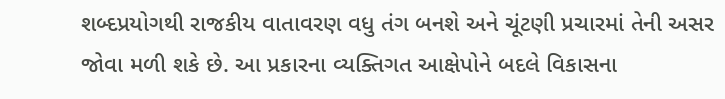શબ્દપ્રયોગથી રાજકીય વાતાવરણ વધુ તંગ બનશે અને ચૂંટણી પ્રચારમાં તેની અસર જોવા મળી શકે છે. આ પ્રકારના વ્યક્તિગત આક્ષેપોને બદલે વિકાસના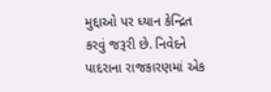મુદ્દાઓ પર ધ્યાન કેન્દ્રિત કરવું જરૂરી છે. નિવેદને પાદરાના રાજકારણમાં એક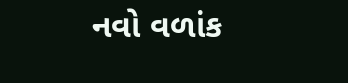નવો વળાંક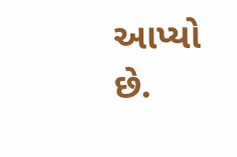આપ્યો છે.